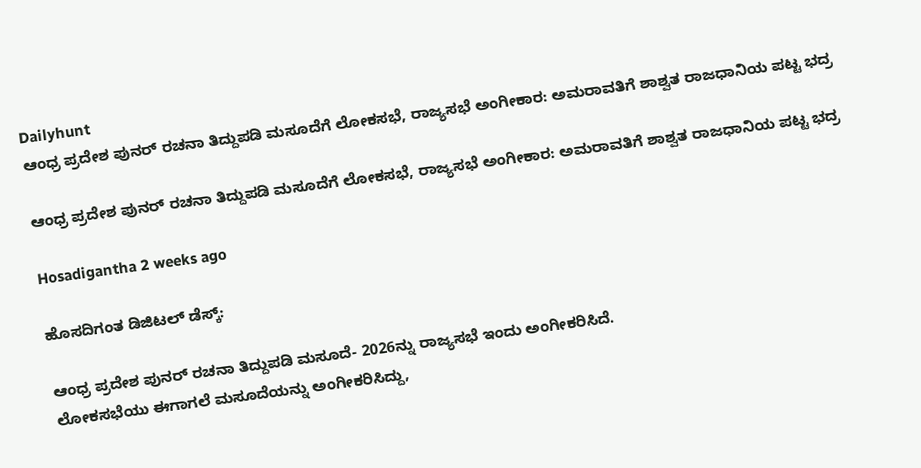Dailyhunt
ಆಂಧ್ರ ಪ್ರದೇಶ ಪುನರ್ ರಚನಾ ತಿದ್ದುಪಡಿ ಮಸೂದೆಗೆ ಲೋಕಸಭೆ, ರಾಜ್ಯಸಭೆ ಅಂಗೀಕಾರ: ಅಮರಾವತಿಗೆ ಶಾಶ್ವತ ರಾಜಧಾನಿಯ ಪಟ್ಟ ಭದ್ರ

ಆಂಧ್ರ ಪ್ರದೇಶ ಪುನರ್ ರಚನಾ ತಿದ್ದುಪಡಿ ಮಸೂದೆಗೆ ಲೋಕಸಭೆ, ರಾಜ್ಯಸಭೆ ಅಂಗೀಕಾರ: ಅಮರಾವತಿಗೆ ಶಾಶ್ವತ ರಾಜಧಾನಿಯ ಪಟ್ಟ ಭದ್ರ

Hosadigantha 2 weeks ago

ಹೊಸದಿಗಂತ ಡಿಜಿಟಲ್ ಡೆಸ್ಕ್:

ಆಂಧ್ರ ಪ್ರದೇಶ ಪುನರ್ ರಚನಾ ತಿದ್ದುಪಡಿ ಮಸೂದೆ- 2026ನ್ನು ರಾಜ್ಯಸಭೆ ಇಂದು ಅಂಗೀಕರಿಸಿದೆ.
ಲೋಕಸಭೆಯು ಈಗಾಗಲೆ ಮಸೂದೆಯನ್ನು ಅಂಗೀಕರಿಸಿದ್ದು,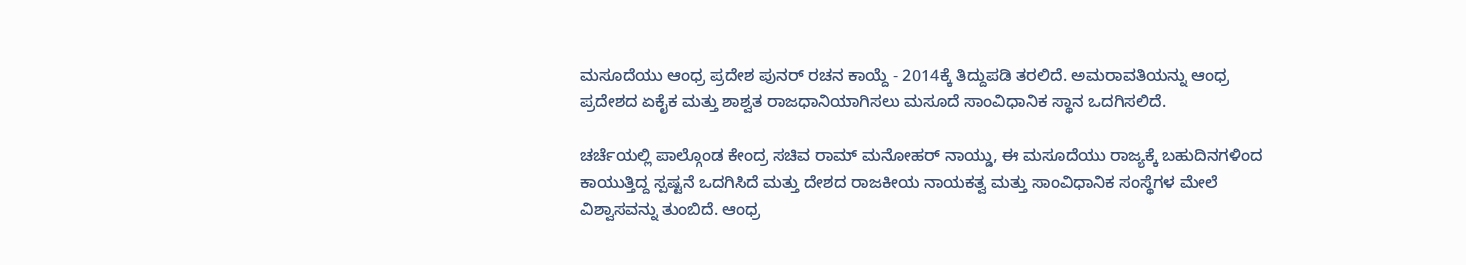ಮಸೂದೆಯು ಆಂಧ್ರ ಪ್ರದೇಶ ಪುನರ್ ರಚನ ಕಾಯ್ದೆ - 2014ಕ್ಕೆ ತಿದ್ದುಪಡಿ ತರಲಿದೆ. ಅಮರಾವತಿಯನ್ನು ಆಂಧ್ರ ಪ್ರದೇಶದ ಏಕೈಕ ಮತ್ತು ಶಾಶ್ವತ ರಾಜಧಾನಿಯಾಗಿಸಲು ಮಸೂದೆ ಸಾಂವಿಧಾನಿಕ ಸ್ಥಾನ ಒದಗಿಸಲಿದೆ.

ಚರ್ಚೆಯಲ್ಲಿ ಪಾಲ್ಗೊಂಡ ಕೇಂದ್ರ ಸಚಿವ ರಾಮ್ ಮನೋಹರ್ ನಾಯ್ಡು, ಈ ಮಸೂದೆಯು ರಾಜ್ಯಕ್ಕೆ ಬಹುದಿನಗಳಿಂದ ಕಾಯುತ್ತಿದ್ದ ಸ್ಪಷ್ಟನೆ ಒದಗಿಸಿದೆ ಮತ್ತು ದೇಶದ ರಾಜಕೀಯ ನಾಯಕತ್ವ ಮತ್ತು ಸಾಂವಿಧಾನಿಕ ಸಂಸ್ಥೆಗಳ ಮೇಲೆ ವಿಶ್ವಾಸವನ್ನು ತುಂಬಿದೆ. ಆಂಧ್ರ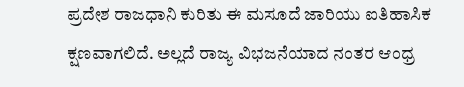ಪ್ರದೇಶ ರಾಜಧಾನಿ ಕುರಿತು ಈ ಮಸೂದೆ ಜಾರಿಯು ಐತಿಹಾಸಿಕ ಕ್ಷಣವಾಗಲಿದೆ. ಅಲ್ಲದೆ ರಾಜ್ಯ ವಿಭಜನೆಯಾದ ನಂತರ ಆಂಧ್ರ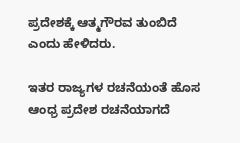ಪ್ರದೇಶಕ್ಕೆ ಆತ್ಮಗೌರವ ತುಂಬಿದೆ ಎಂದು ಹೇಳಿದರು.

ಇತರ ರಾಜ್ಯಗಳ ರಚನೆಯಂತೆ ಹೊಸ ಆಂಧ್ರ ಪ್ರದೇಶ ರಚನೆಯಾಗದೆ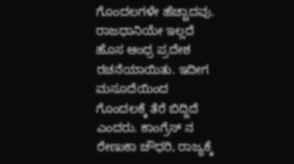ಗೊಂದಲಗಳೇ ಹೆಚ್ಚಾದವು. ರಾಜಧಾನಿಯೇ ಇಲ್ಲದೆ ಹೊಸ ಆಂಧ್ರ ಪ್ರದೇಶ ರಚನೆಯಾಯಿತು. ಇದೀಗ ಮಸೂದೆಯಿಂದ ಗೊಂದಲಕ್ಕೆ ತೆರೆ ಬಿದ್ದಿದೆ ಎಂದರು. ಕಾಂಗ್ರೆಸ್ ನ ರೇಣುಕಾ ಚೌಧರಿ, ರಾಜ್ಯಕ್ಕೆ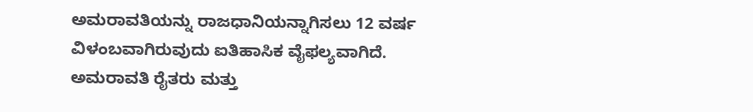ಅಮರಾವತಿಯನ್ನು ರಾಜಧಾನಿಯನ್ನಾಗಿಸಲು 12 ವರ್ಷ ವಿಳಂಬವಾಗಿರುವುದು ಐತಿಹಾಸಿಕ ವೈಫಲ್ಯವಾಗಿದೆ. ಅಮರಾವತಿ ರೈತರು ಮತ್ತು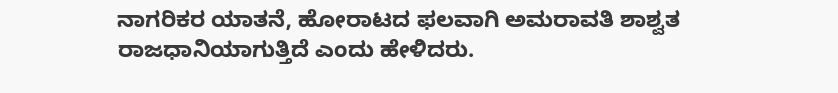ನಾಗರಿಕರ ಯಾತನೆ, ಹೋರಾಟದ ಫಲವಾಗಿ ಅಮರಾವತಿ ಶಾಶ್ವತ ರಾಜಧಾನಿಯಾಗುತ್ತಿದೆ ಎಂದು ಹೇಳಿದರು.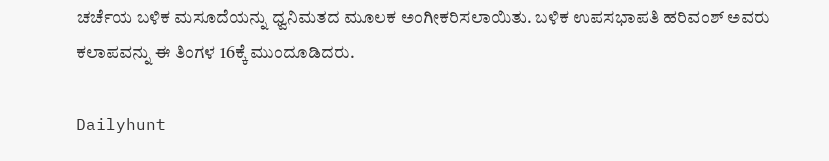ಚರ್ಚೆಯ ಬಳಿಕ ಮಸೂದೆಯನ್ನು ಧ್ವನಿಮತದ ಮೂಲಕ ಅಂಗೀಕರಿಸಲಾಯಿತು. ಬಳಿಕ ಉಪಸಭಾಪತಿ ಹರಿವಂಶ್ ಅವರು ಕಲಾಪವನ್ನು ಈ ತಿಂಗಳ 16ಕ್ಕೆ ಮುಂದೂಡಿದರು.

Dailyhunt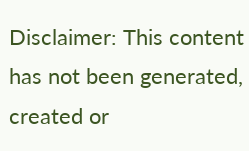Disclaimer: This content has not been generated, created or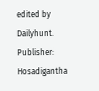edited by Dailyhunt. Publisher: Hosadigantha